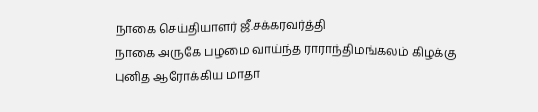நாகை செய்தியாளர் ஜீ.சக்கரவர்த்தி
நாகை அருகே பழமை வாய்ந்த ராராந்திமங்கலம் கிழக்கு புனித ஆரோக்கிய மாதா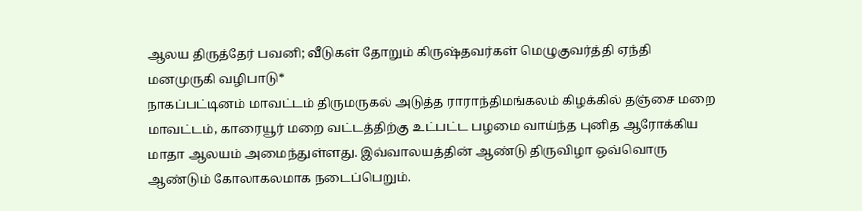ஆலய திருத்தேர் பவனி; வீடுகள் தோறும் கிருஷ்தவர்கள் மெழுகுவர்த்தி ஏந்தி மனமுருகி வழிபாடு*
நாகப்பட்டினம் மாவட்டம் திருமருகல் அடுத்த ராராந்திமங்கலம் கிழக்கில் தஞ்சை மறை மாவட்டம், காரையூர் மறை வட்டத்திற்கு உட்பட்ட பழமை வாய்ந்த புனித ஆரோக்கிய மாதா ஆலயம் அமைந்துள்ளது. இவ்வாலயத்தின் ஆண்டு திருவிழா ஒவ்வொரு ஆண்டும் கோலாகலமாக நடைப்பெறும்.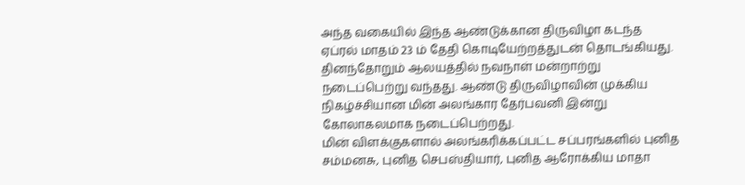அந்த வகையில் இந்த ஆண்டுக்கான திருவிழா கடந்த ஏப்ரல் மாதம் 23 ம் தேதி கொடியேற்றத்துடன் தொடங்கியது. தினந்தோறும் ஆலயத்தில் நவநாள் மன்றாற்று நடைப்பெற்று வந்தது. ஆண்டு திருவிழாவின் முக்கிய நிகழ்ச்சியான மின் அலங்கார தேர்பவனி இன்று கோலாகலமாக நடைப்பெற்றது.
மின் விளக்குகளால் அலங்கரிக்கப்பட்ட சப்பரங்களில் புனித சம்மனசு, புனித செபஸ்தியார், புனித ஆரோக்கிய மாதா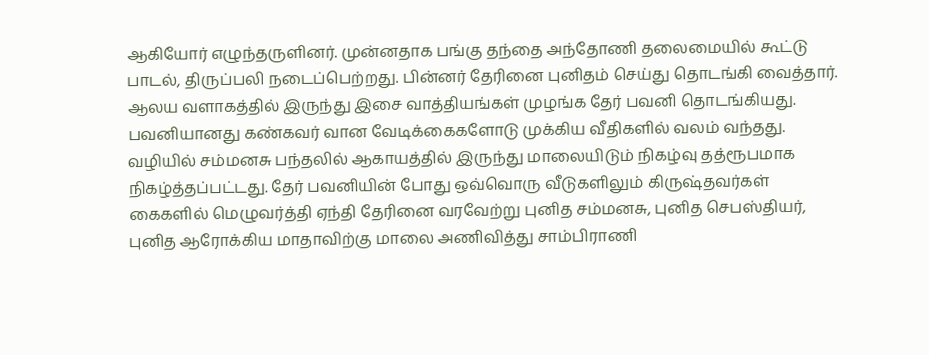ஆகியோர் எழுந்தருளினர். முன்னதாக பங்கு தந்தை அந்தோணி தலைமையில் கூட்டு பாடல், திருப்பலி நடைப்பெற்றது. பின்னர் தேரினை புனிதம் செய்து தொடங்கி வைத்தார். ஆலய வளாகத்தில் இருந்து இசை வாத்தியங்கள் முழங்க தேர் பவனி தொடங்கியது. பவனியானது கண்கவர் வான வேடிக்கைகளோடு முக்கிய வீதிகளில் வலம் வந்தது.
வழியில் சம்மனசு பந்தலில் ஆகாயத்தில் இருந்து மாலையிடும் நிகழ்வு தத்ரூபமாக நிகழ்த்தப்பட்டது. தேர் பவனியின் போது ஒவ்வொரு வீடுகளிலும் கிருஷ்தவர்கள் கைகளில் மெழுவர்த்தி ஏந்தி தேரினை வரவேற்று புனித சம்மனசு, புனித செபஸ்தியர், புனித ஆரோக்கிய மாதாவிற்கு மாலை அணிவித்து சாம்பிராணி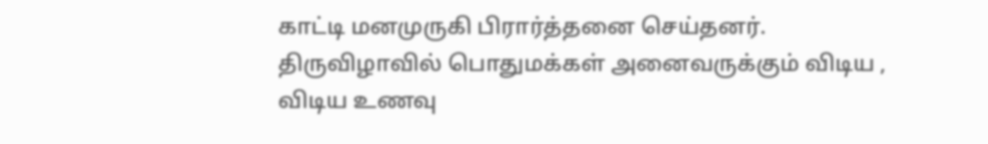காட்டி மனமுருகி பிரார்த்தனை செய்தனர்.
திருவிழாவில் பொதுமக்கள் அனைவருக்கும் விடிய , விடிய உணவு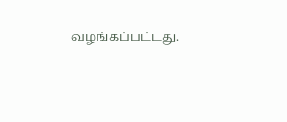வழங்கப்பட்டது.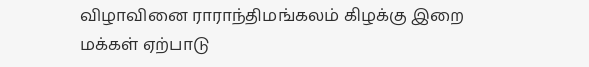விழாவினை ராராந்திமங்கலம் கிழக்கு இறை மக்கள் ஏற்பாடு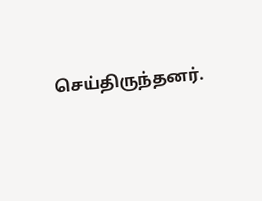செய்திருந்தனர்.